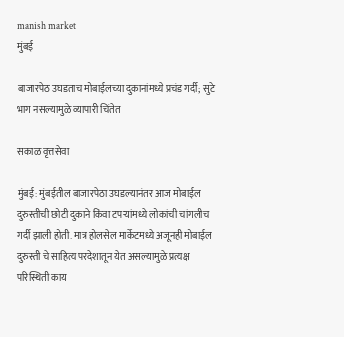manish market
मुंबई

बाजारपेठ उघडताच मोबाईलच्या दुकानांमध्ये प्रचंड गर्दी; सुटे भाग नसल्यामुळे व्यापारी चिंतेत

सकाळ वृत्तसेवा

मुंबई: मुंबईतील बाजारपेठा उघडल्यानंतर आज मोबाईल दुरुस्तीची छोटी दुकाने किंवा टपऱ्यांमध्ये लोकांची चांगलीच गर्दी झाली होती. मात्र होलसेल मार्केटमध्ये अजूनही मोबाईल दुरुस्ती चे साहित्य परदेशातून येत असल्यामुळे प्रत्यक्ष परिस्थिती काय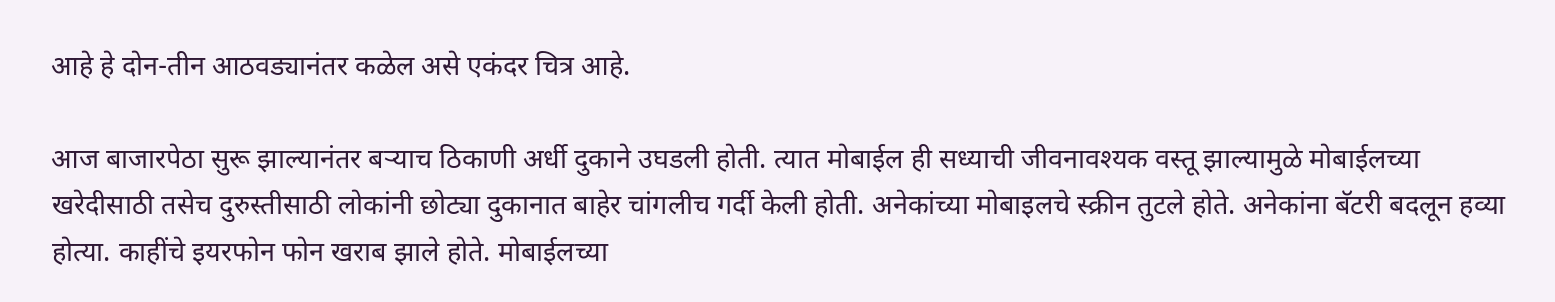आहे हे दोन-तीन आठवड्यानंतर कळेल असे एकंदर चित्र आहे.

आज बाजारपेठा सुरू झाल्यानंतर बऱ्याच ठिकाणी अर्धी दुकाने उघडली होती. त्यात मोबाईल ही सध्याची जीवनावश्यक वस्तू झाल्यामुळे मोबाईलच्या खरेदीसाठी तसेच दुरुस्तीसाठी लोकांनी छोट्या दुकानात बाहेर चांगलीच गर्दी केली होती. अनेकांच्या मोबाइलचे स्क्रीन तुटले होते. अनेकांना बॅटरी बदलून हव्या होत्या. काहींचे इयरफोन फोन खराब झाले होते. मोबाईलच्या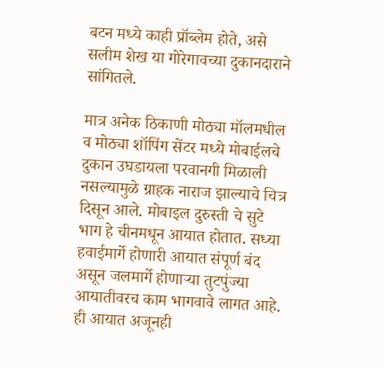बटन मध्ये काही प्रॉब्लेम होते, असे सलीम शेख या गोरेगावच्या दुकानदाराने सांगितले.

मात्र अनेक ठिकाणी मोठ्या मॉलमधील व मोठ्या शॉपिंग सेंटर मध्ये मोबाईलचे दुकान उघडायला परवानगी मिळाली नसल्यामुळे ग्राहक नाराज झाल्याचे चित्र दिसून आले. मोबाइल दुरुस्ती चे सुटे भाग हे चीनमधून आयात होतात. सध्या हवाईमार्गे होणारी आयात संपूर्ण बंद असून जलमार्गे होणाऱ्या तुटपुंज्या आयातीवरच काम भागवावे लागत आहे. ही आयात अजूनही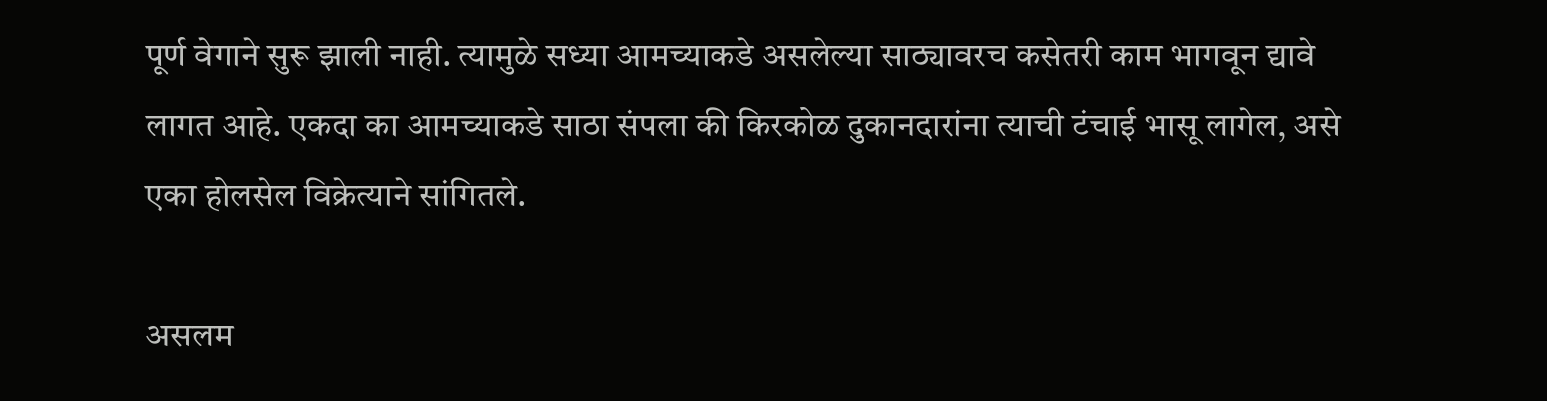पूर्ण वेगाने सुरू झाली नाही. त्यामुळे सध्या आमच्याकडे असलेल्या साठ्यावरच कसेतरी काम भागवून द्यावे लागत आहे. एकदा का आमच्याकडे साठा संपला की किरकोळ दुकानदारांना त्याची टंचाई भासू लागेल, असे एका होलसेल विक्रेत्याने सांगितले.

असलम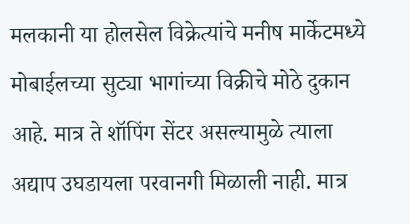मलकानी या होलसेल विक्रेत्यांचे मनीष मार्केटमध्ये मोबाईलच्या सुट्या भागांच्या विक्रीचे मोठे दुकान आहे. मात्र ते शॉपिंग सेंटर असल्यामुळे त्याला अद्याप उघडायला परवानगी मिळाली नाही. मात्र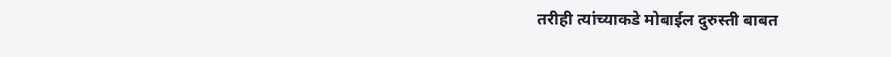तरीही त्यांच्याकडे मोबाईल दुरुस्ती बाबत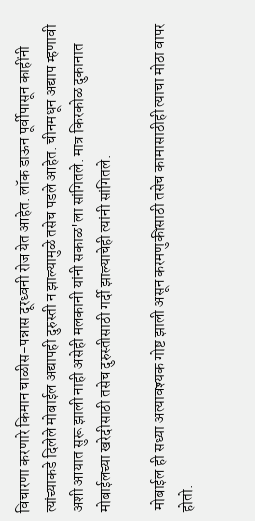विचारणा करणारे किमान चाळीस-पन्नास दूरध्वनी रोज येत आहेत. लॉक डाऊन पूर्वीपासून काहींनी त्यांच्याकडे दिलेले मोबाईल अद्यापही दुरुस्ती न झाल्यामुळे तसेच पडले आहेत. चीनमधून अद्याप म्हणावी अशी आयात सुरू झाली नाही असेही मलकानी यांनी सकाळ'ला सांगितले. मात्र किरकोळ दुकानात मोबाईलच्या खरेदीसाठी तसेच दुरुस्तीसाठी गर्दी झाल्याचेही त्यांनी सांगितले.

 मोबाईल ही सध्या अत्यावश्यक गोष्ट झाली असून करमणुकीसाठी तसेच कामासाठीही त्याचा मोठा वापर होतो.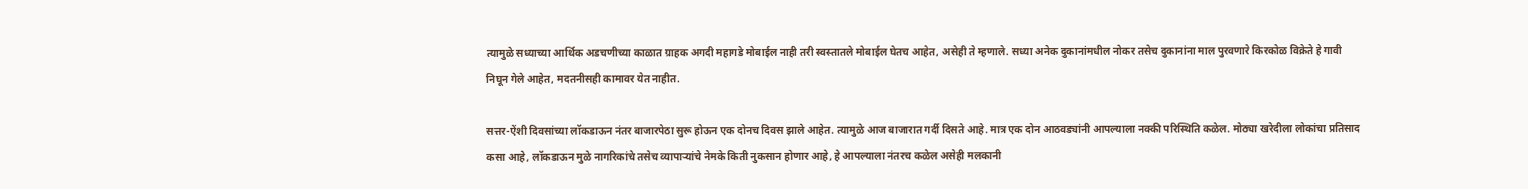त्यामुळे सध्याच्या आर्थिक अडचणीच्या काळात ग्राहक अगदी महागडे मोबाईल नाही तरी स्वस्तातले मोबाईल घेतच आहेत, असेही ते म्हणाले. सध्या अनेक दुकानांमधील नोकर तसेच दुकानांना माल पुरवणारे किरकोळ विक्रेते हे गावी निघून गेले आहेत, मदतनीसही कामावर येत नाहीत.

सत्तर-ऐंशी दिवसांच्या लॉकडाऊन नंतर बाजारपेठा सुरू होऊन एक दोनच दिवस झाले आहेत. त्यामुळे आज बाजारात गर्दी दिसते आहे. मात्र एक दोन आठवड्यांनी आपल्याला नक्की परिस्थिति कळेल. मोठ्या खरेदीला लोकांचा प्रतिसाद कसा आहे, लॉकडाऊन मुळे नागरिकांचे तसेच व्यापाऱ्यांचे नेमके किती नुकसान होणार आहे, हे आपल्याला नंतरच कळेल असेही मलकानी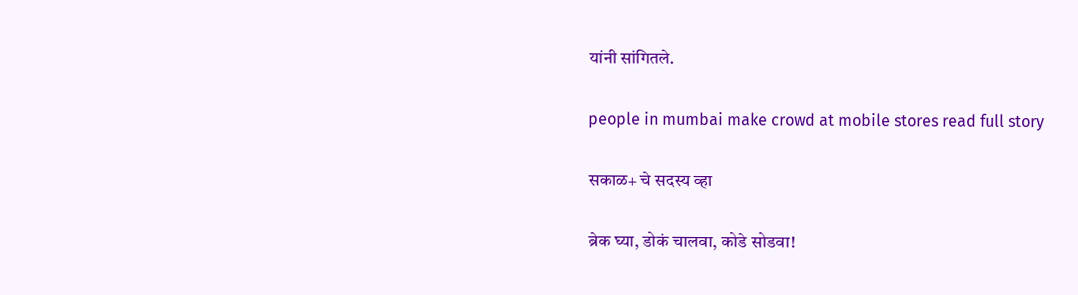यांनी सांगितले.

people in mumbai make crowd at mobile stores read full story

सकाळ+ चे सदस्य व्हा

ब्रेक घ्या, डोकं चालवा, कोडे सोडवा!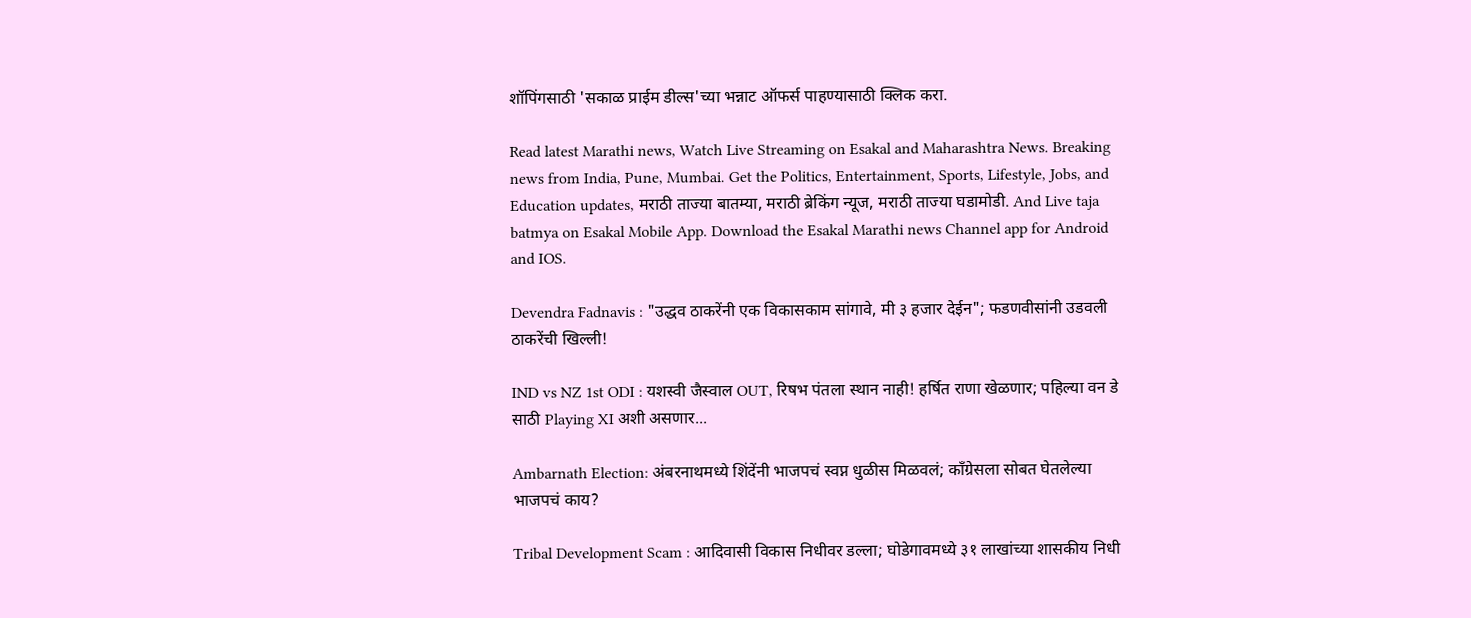शॉपिंगसाठी 'सकाळ प्राईम डील्स'च्या भन्नाट ऑफर्स पाहण्यासाठी क्लिक करा.

Read latest Marathi news, Watch Live Streaming on Esakal and Maharashtra News. Breaking news from India, Pune, Mumbai. Get the Politics, Entertainment, Sports, Lifestyle, Jobs, and Education updates, मराठी ताज्या बातम्या, मराठी ब्रेकिंग न्यूज, मराठी ताज्या घडामोडी. And Live taja batmya on Esakal Mobile App. Download the Esakal Marathi news Channel app for Android and IOS.

Devendra Fadnavis : "उद्धव ठाकरेंनी एक विकासकाम सांगावे, मी ३ हजार देईन"; फडणवीसांनी उडवली ठाकरेंची खिल्ली!

IND vs NZ 1st ODI : यशस्वी जैस्वाल OUT, रिषभ पंतला स्थान नाही! हर्षित राणा खेळणार; पहिल्या वन डे साठी Playing XI अशी असणार...

Ambarnath Election: अंबरनाथमध्ये शिंदेंनी भाजपचं स्वप्न धुळीस मिळवलं; काँग्रेसला सोबत घेतलेल्या भाजपचं काय?

Tribal Development Scam : आदिवासी विकास निधीवर डल्ला; घोडेगावमध्ये ३१ लाखांच्या शासकीय निधी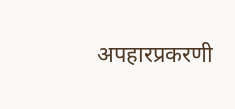अपहारप्रकरणी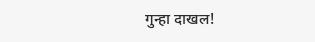गुन्हा दाखल!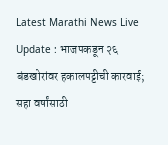Latest Marathi News Live Update : भाजपकडून २६ बंडखोरांवर हकालपट्टीची कारवाई; सहा वर्षांसाठी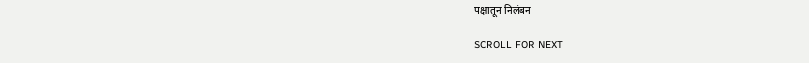पक्षातून निलंबन

SCROLL FOR NEXT